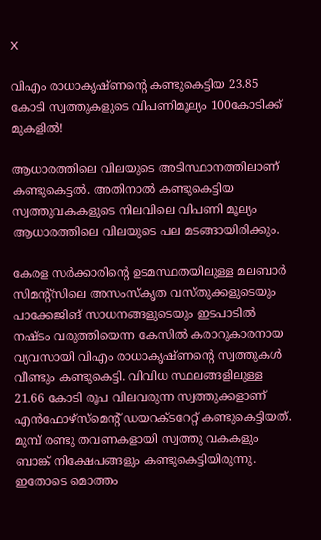X

വിഎം രാധാകൃഷ്ണന്റെ കണ്ടുകെട്ടിയ 23.85 കോടി സ്വത്തുകളുടെ വിപണിമൂല്യം 100കോടിക്ക് മുകളില്‍!

ആധാരത്തിലെ വിലയുടെ അടിസ്ഥാനത്തിലാണ് കണ്ടുകെട്ടല്‍. അതിനാല്‍ കണ്ടുകെട്ടിയ സ്വത്തുവകകളുടെ നിലവിലെ വിപണി മൂല്യം ആധാരത്തിലെ വിലയുടെ പല മടങ്ങായിരിക്കും.

കേരള സര്‍ക്കാരിന്റെ ഉടമസ്ഥതയിലുള്ള മലബാര്‍ സിമന്റ്‌സിലെ അസംസ്‌കൃത വസ്തുക്കളുടെയും പാക്കേജിങ് സാധനങ്ങളുടെയും ഇടപാടില്‍ നഷ്ടം വരുത്തിയെന്ന കേസില്‍ കരാറുകാരനായ വ്യവസായി വിഎം രാധാകൃഷ്ണന്റെ സ്വത്തുകള്‍ വീണ്ടും കണ്ടുകെട്ടി. വിവിധ സ്ഥലങ്ങളിലുള്ള 21.66 കോടി രൂപ വിലവരുന്ന സ്വത്തുക്കളാണ് എന്‍ഫോഴ്‌സ്‌മെന്റ് ഡയറക്ടറേറ്റ് കണ്ടുകെട്ടിയത്. മുമ്പ് രണ്ടു തവണകളായി സ്വത്തു വകകളും ബാങ്ക് നിക്ഷേപങ്ങളും കണ്ടുകെട്ടിയിരുന്നു. ഇതോടെ മൊത്തം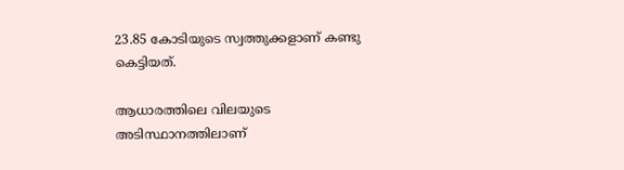23.85 കോടിയുടെ സ്വത്തുക്കളാണ് കണ്ടു കെട്ടിയത്.

ആധാരത്തിലെ വിലയുടെ അടിസ്ഥാനത്തിലാണ്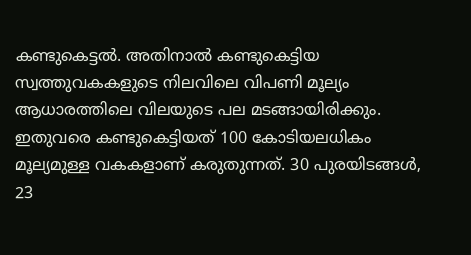കണ്ടുകെട്ടല്‍. അതിനാല്‍ കണ്ടുകെട്ടിയ സ്വത്തുവകകളുടെ നിലവിലെ വിപണി മൂല്യം ആധാരത്തിലെ വിലയുടെ പല മടങ്ങായിരിക്കും. ഇതുവരെ കണ്ടുകെട്ടിയത് 100 കോടിയലധികം മൂല്യമുള്ള വകകളാണ് കരുതുന്നത്. 30 പുരയിടങ്ങള്‍, 23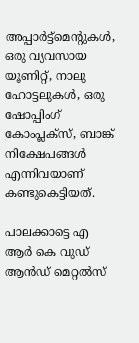അപ്പാര്‍ട്ട്‌മെന്റുകള്‍, ഒരു വ്യവസായ യൂണിറ്റ്, നാലു ഹോട്ടലുകള്‍, ഒരു ഷോപ്പിംഗ് കോംപ്ലക്‌സ്, ബാങ്ക് നിക്ഷേപങ്ങള്‍ എന്നിവയാണ് കണ്ടുകെട്ടിയത്.

പാലക്കാട്ടെ എ ആര്‍ കെ വുഡ് ആന്‍ഡ് മെറ്റല്‍സ്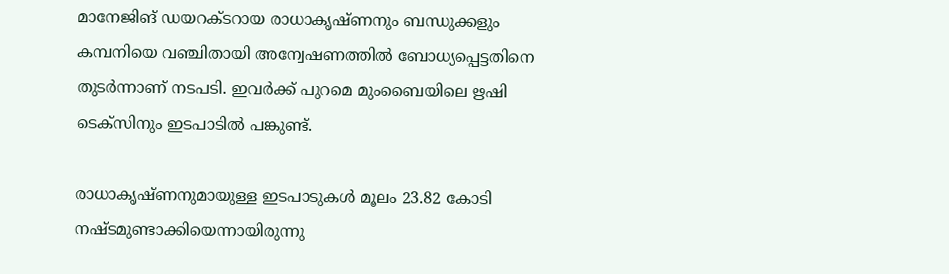മാനേജിങ് ഡയറക്ടറായ രാധാകൃഷ്ണനും ബന്ധുക്കളും കമ്പനിയെ വഞ്ചിതായി അന്വേഷണത്തില്‍ ബോധ്യപ്പെട്ടതിനെ തുടര്‍ന്നാണ് നടപടി. ഇവര്‍ക്ക് പുറമെ മുംബൈയിലെ ഋഷി ടെക്‌സിനും ഇടപാടില്‍ പങ്കുണ്ട്.

രാധാകൃഷ്ണനുമായുള്ള ഇടപാടുകള്‍ മൂലം 23.82 കോടി നഷ്ടമുണ്ടാക്കിയെന്നായിരുന്നു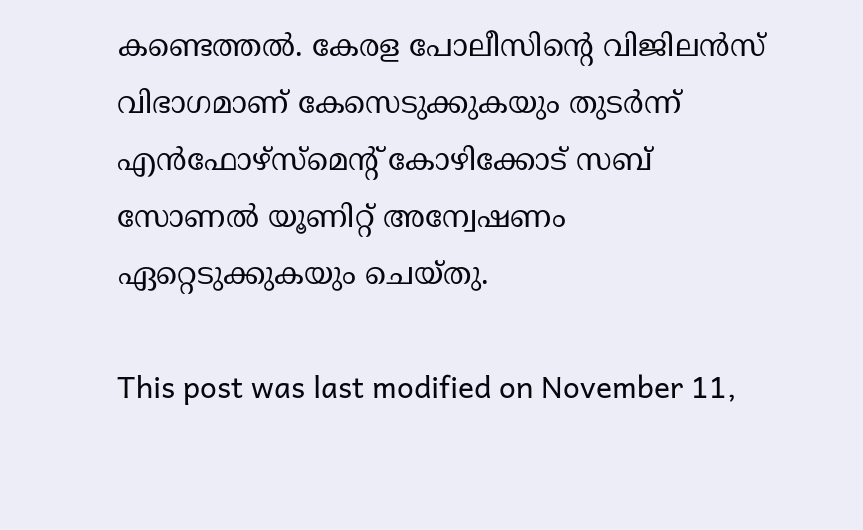കണ്ടെത്തല്‍. കേരള പോലീസിന്റെ വിജിലന്‍സ് വിഭാഗമാണ് കേസെടുക്കുകയും തുടര്‍ന്ന് എന്‍ഫോഴ്‌സ്‌മെന്റ് കോഴിക്കോട് സബ് സോണല്‍ യൂണിറ്റ് അന്വേഷണം ഏറ്റെടുക്കുകയും ചെയ്തു.

This post was last modified on November 11,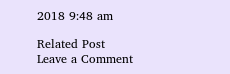2018 9:48 am

Related Post
Leave a Comment